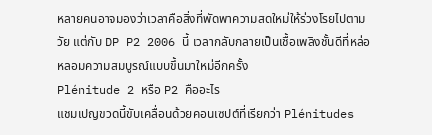หลายคนอาจมองว่าเวลาคือสิ่งที่พัดพาความสดใหม่ให้ร่วงโรยไปตามวัย แต่กับ DP P2 2006 นี้ เวลากลับกลายเป็นเชื้อเพลิงชั้นดีที่หล่อหลอมความสมบูรณ์แบบขึ้นมาใหม่อีกครั้ง
Plénitude 2 หรือ P2 คืออะไร
แชมเปญขวดนี้ขับเคลื่อนด้วยคอนเซปต์ที่เรียกว่า Plénitudes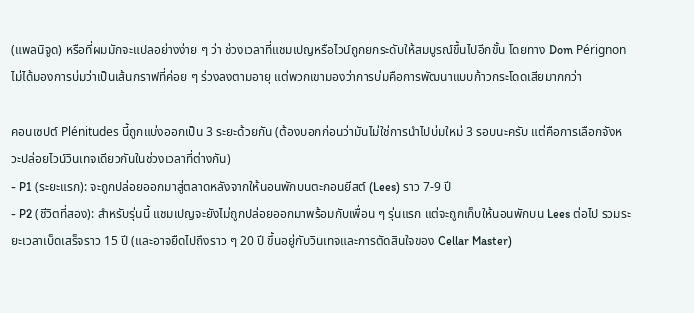(แพลนิจูด) หรือที่ผมมักจะแปลอย่างง่าย ๆ ว่า ช่วงเวลาที่แชมเปญหรือไวน์ถูกยกระดับให้สมบูรณ์ขึ้นไปอีกขั้น โดยทาง Dom Pérignon ไม่ได้มองการบ่มว่าเป็นเส้นกราฟที่ค่อย ๆ ร่วงลงตามอายุ แต่พวกเขามองว่าการบ่มคือการพัฒนาแบบก้าวกระโดดเสียมากกว่า

คอนเซปต์ Plénitudes นี้ถูกแบ่งออกเป็น 3 ระยะด้วยกัน (ต้องบอกก่อนว่ามันไม่ใช่การนำไปบ่มใหม่ 3 รอบนะครับ แต่คือการเลือกจังหวะปล่อยไวน์วินเทจเดียวกันในช่วงเวลาที่ต่างกัน)
- P1 (ระยะแรก): จะถูกปล่อยออกมาสู่ตลาดหลังจากให้นอนพักบนตะกอนยีสต์ (Lees) ราว 7-9 ปี
- P2 (ชีวิตที่สอง): สำหรับรุ่นนี้ แชมเปญจะยังไม่ถูกปล่อยออกมาพร้อมกับเพื่อน ๆ รุ่นแรก แต่จะถูกเก็บให้นอนพักบน Lees ต่อไป รวมระยะเวลาเบ็ดเสร็จราว 15 ปี (และอาจยืดไปถึงราว ๆ 20 ปี ขึ้นอยู่กับวินเทจและการตัดสินใจของ Cellar Master)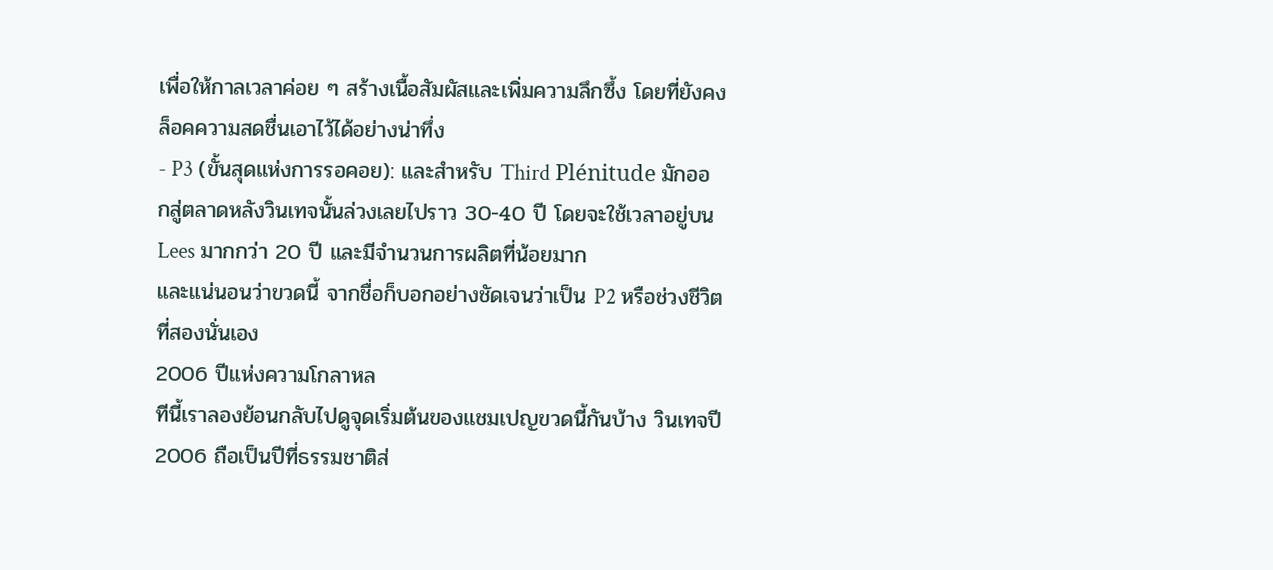เพื่อให้กาลเวลาค่อย ๆ สร้างเนื้อสัมผัสและเพิ่มความลึกซึ้ง โดยที่ยังคงล็อคความสดชื่นเอาไว้ได้อย่างน่าทึ่ง
- P3 (ขั้นสุดแห่งการรอคอย): และสำหรับ Third Plénitude มักออกสู่ตลาดหลังวินเทจนั้นล่วงเลยไปราว 30-40 ปี โดยจะใช้เวลาอยู่บน Lees มากกว่า 20 ปี และมีจำนวนการผลิตที่น้อยมาก
และแน่นอนว่าขวดนี้ จากชื่อก็บอกอย่างชัดเจนว่าเป็น P2 หรือช่วงชีวิตที่สองนั่นเอง
2006 ปีแห่งความโกลาหล
ทีนี้เราลองย้อนกลับไปดูจุดเริ่มต้นของแชมเปญขวดนี้กันบ้าง วินเทจปี 2006 ถือเป็นปีที่ธรรมชาติส่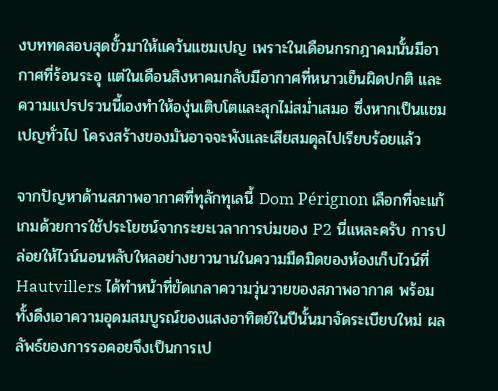งบททดสอบสุดขั้วมาให้แคว้นแชมเปญ เพราะในเดือนกรกฎาคมนั้นมีอากาศที่ร้อนระอุ แต่ในเดือนสิงหาคมกลับมีอากาศที่หนาวเย็นผิดปกติ และความแปรปรวนนี้เองทำให้องุ่นเติบโตและสุกไม่สม่ำเสมอ ซึ่งหากเป็นแชมเปญทั่วไป โครงสร้างของมันอาจจะพังและเสียสมดุลไปเรียบร้อยแล้ว

จากปัญหาด้านสภาพอากาศที่ทุลักทุเลนี้ Dom Pérignon เลือกที่จะแก้เกมด้วยการใช้ประโยชน์จากระยะเวลาการบ่มของ P2 นี่แหละครับ การปล่อยให้ไวน์นอนหลับใหลอย่างยาวนานในความมืดมิดของห้องเก็บไวน์ที่ Hautvillers ได้ทำหน้าที่ขัดเกลาความวุ่นวายของสภาพอากาศ พร้อมทั้งดึงเอาความอุดมสมบูรณ์ของแสงอาทิตย์ในปีนั้นมาจัดระเบียบใหม่ ผลลัพธ์ของการรอคอยจึงเป็นการเป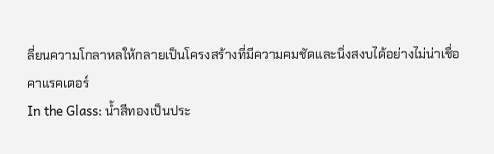ลี่ยนความโกลาหลให้กลายเป็นโครงสร้างที่มีความคมชัดและนิ่งสงบได้อย่างไม่น่าเชื่อ
คาแรคเตอร์
In the Glass: น้ำสีทองเป็นประ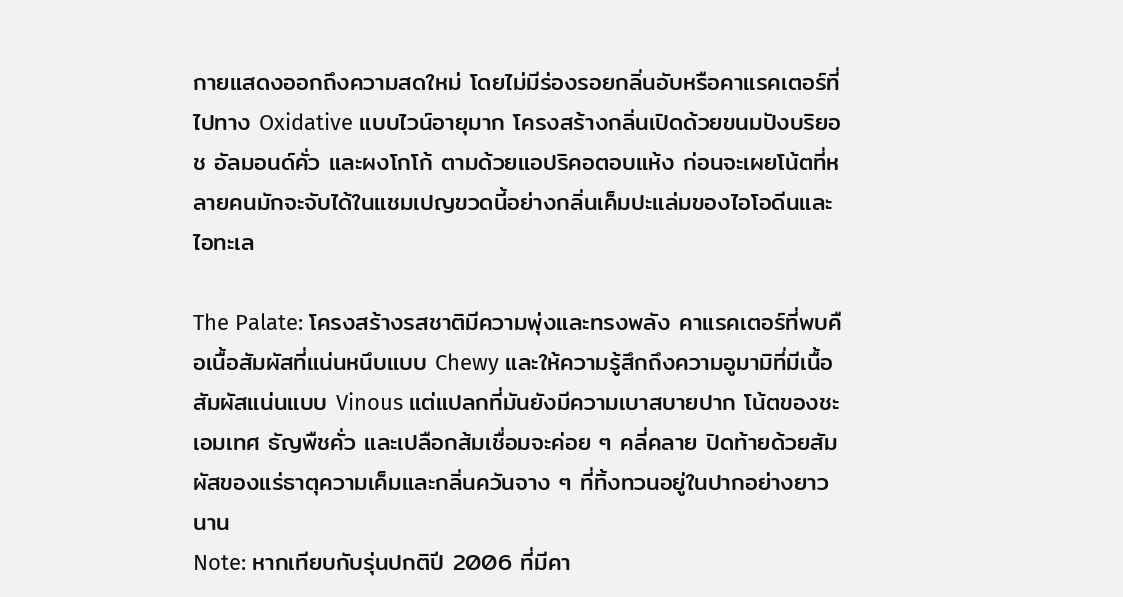กายแสดงออกถึงความสดใหม่ โดยไม่มีร่องรอยกลิ่นอับหรือคาแรคเตอร์ที่ไปทาง Oxidative แบบไวน์อายุมาก โครงสร้างกลิ่นเปิดด้วยขนมปังบริยอช อัลมอนด์คั่ว และผงโกโก้ ตามด้วยแอปริคอตอบแห้ง ก่อนจะเผยโน้ตที่หลายคนมักจะจับได้ในแชมเปญขวดนี้อย่างกลิ่นเค็มปะแล่มของไอโอดีนและไอทะเล

The Palate: โครงสร้างรสชาติมีความพุ่งและทรงพลัง คาแรคเตอร์ที่พบคือเนื้อสัมผัสที่แน่นหนึบแบบ Chewy และให้ความรู้สึกถึงความอูมามิที่มีเนื้อสัมผัสแน่นแบบ Vinous แต่แปลกที่มันยังมีความเบาสบายปาก โน้ตของชะเอมเทศ ธัญพืชคั่ว และเปลือกส้มเชื่อมจะค่อย ๆ คลี่คลาย ปิดท้ายด้วยสัมผัสของแร่ธาตุความเค็มและกลิ่นควันจาง ๆ ที่ทิ้งทวนอยู่ในปากอย่างยาวนาน
Note: หากเทียบกับรุ่นปกติปี 2006 ที่มีคา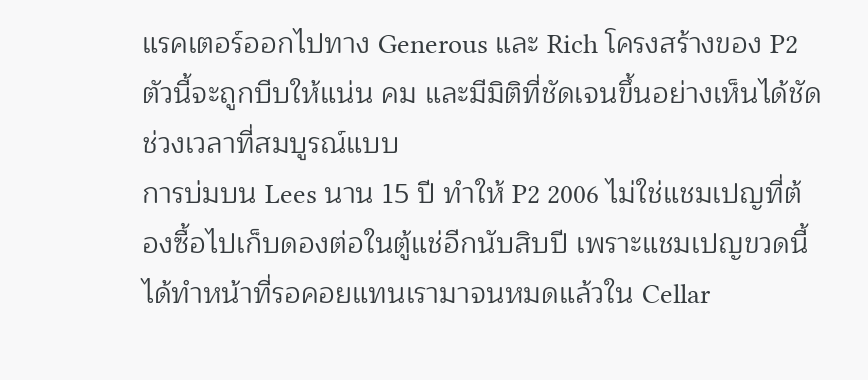แรคเตอร์ออกไปทาง Generous และ Rich โครงสร้างของ P2 ตัวนี้จะถูกบีบให้แน่น คม และมีมิติที่ชัดเจนขึ้นอย่างเห็นได้ชัด
ช่วงเวลาที่สมบูรณ์แบบ
การบ่มบน Lees นาน 15 ปี ทำให้ P2 2006 ไม่ใช่แชมเปญที่ต้องซื้อไปเก็บดองต่อในตู้แช่อีกนับสิบปี เพราะแชมเปญขวดนี้ได้ทำหน้าที่รอคอยแทนเรามาจนหมดแล้วใน Cellar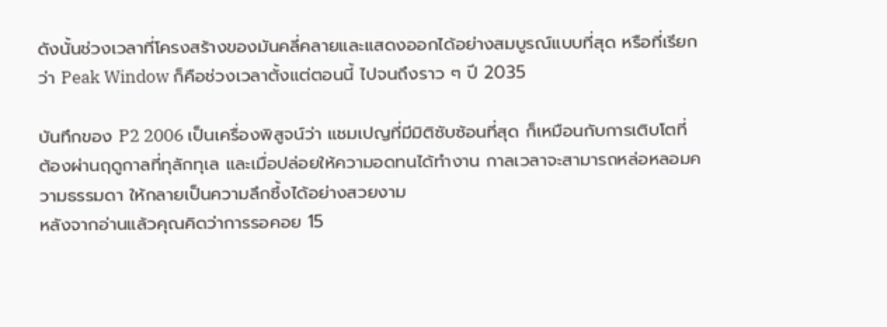ดังนั้นช่วงเวลาที่โครงสร้างของมันคลี่คลายและแสดงออกได้อย่างสมบูรณ์แบบที่สุด หรือที่เรียกว่า Peak Window ก็คือช่วงเวลาตั้งแต่ตอนนี้ ไปจนถึงราว ๆ ปี 2035

บันทึกของ P2 2006 เป็นเครื่องพิสูจน์ว่า แชมเปญที่มีมิติซับซ้อนที่สุด ก็เหมือนกับการเติบโตที่ต้องผ่านฤดูกาลที่ทุลักทุเล และเมื่อปล่อยให้ความอดทนได้ทำงาน กาลเวลาจะสามารถหล่อหลอมความธรรมดา ให้กลายเป็นความลึกซึ้งได้อย่างสวยงาม
หลังจากอ่านแล้วคุณคิดว่าการรอคอย 15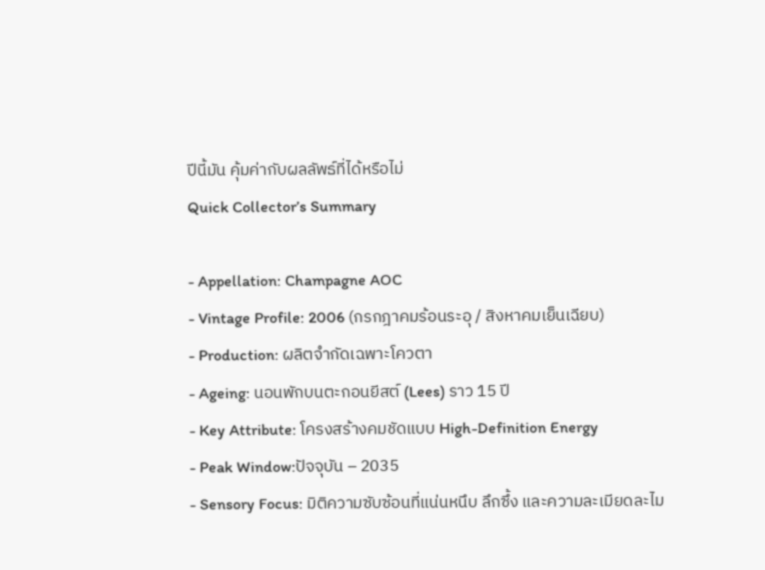ปีนี้มัน คุ้มค่ากับผลลัพธ์ที่ได้หรือไม่
Quick Collector’s Summary

- Appellation: Champagne AOC
- Vintage Profile: 2006 (กรกฎาคมร้อนระอุ / สิงหาคมเย็นเฉียบ)
- Production: ผลิตจำกัดเฉพาะโควตา
- Ageing: นอนพักบนตะกอนยีสต์ (Lees) ราว 15 ปี
- Key Attribute: โครงสร้างคมชัดแบบ High-Definition Energy
- Peak Window:ปัจจุบัน – 2035
- Sensory Focus: มิติความซับซ้อนที่แน่นหนึบ ลึกซึ้ง และความละเมียดละไม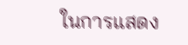ในการแสดง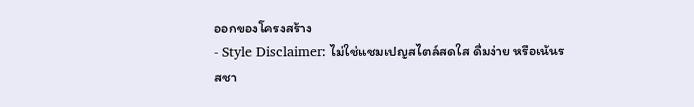ออกของโครงสร้าง
- Style Disclaimer: ไม่ใช่แชมเปญสไตล์สดใส ดื่มง่าย หรือเน้นรสชา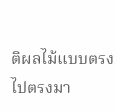ติผลไม้แบบตรงไปตรงมา